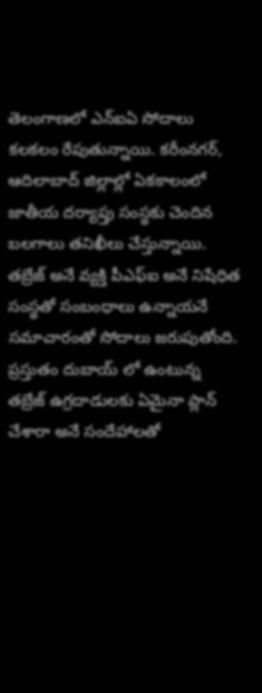తెలంగాణలో ఎన్ఐఏ సోదాలు కలకలం రేపుతున్నాయి. కరీంనగర్, ఆదిలాబాద్ జిల్లాల్లో ఏకకాలంలో జాతీయ దర్యాప్తు సంస్థకు చెందిన బలగాలు తనిఖీలు చేస్తున్నాయి. తబ్రేజ్ అనే వ్యక్తి పీఎఫ్ఐ అనే నిషేధిత సంస్థతో సంబంధాలు ఉన్నాయనే సమాచారంతో సోదాలు జరుపుతోంది. ప్రస్తుతం దుబాయ్ లో ఉంటున్న తబ్రేజ్ ఉగ్రదాడులకు ఏమైనా ప్లాన్ చేశారా అనే సందేహాలతో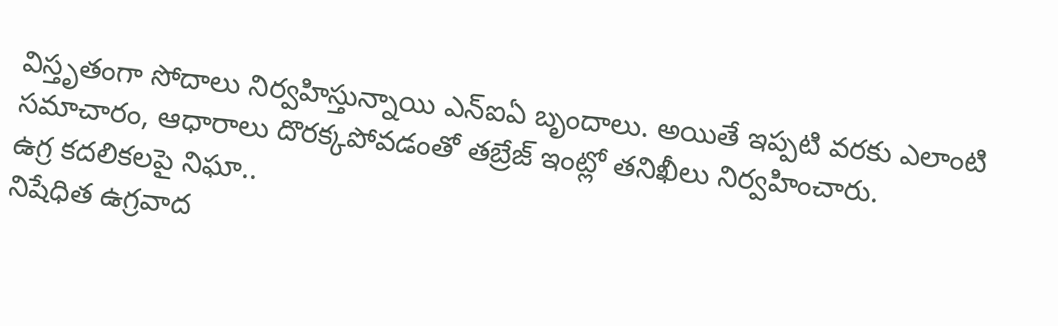విస్తృతంగా సోదాలు నిర్వహిస్తున్నాయి ఎన్ఐఏ బృందాలు. అయితే ఇప్పటి వరకు ఎలాంటి సమాచారం, ఆధారాలు దొరక్కపోవడంతో తబ్రేజ్ ఇంట్లో తనిఖీలు నిర్వహించారు.
ఉగ్ర కదలికలపై నిఘా..
నిషేధిత ఉగ్రవాద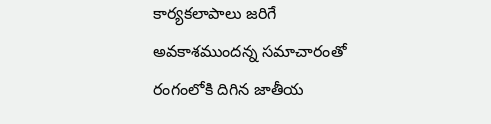కార్యకలాపాలు జరిగే అవకాశముందన్న సమాచారంతో రంగంలోకి దిగిన జాతీయ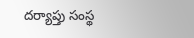దర్యాప్తు సంస్థ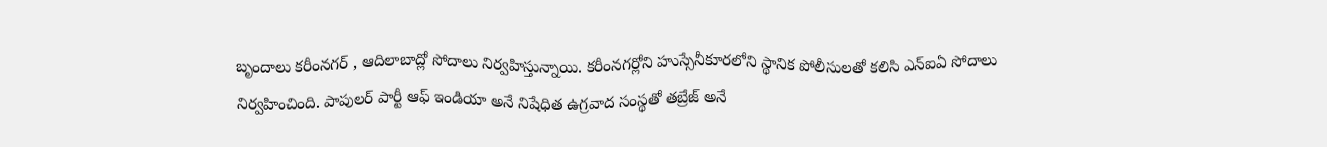బృందాలు కరీంనగర్ , ఆదిలాబాద్లో సోదాలు నిర్వహిస్తున్నాయి. కరీంనగర్లోని హుస్సేనీకూరలోని స్థానిక పోలీసులతో కలిసి ఎన్ఐఏ సోదాలు నిర్వహించింది. పాపులర్ పార్టీ ఆఫ్ ఇండియా అనే నిషేధిత ఉగ్రవాద సంస్థతో తబ్రేజ్ అనే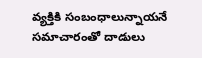వ్యక్తికి సంబంధాలున్నాయనే సమాచారంతో దాడులు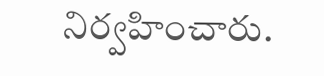నిర్వహించారు.